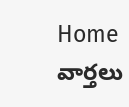Home వార్తలు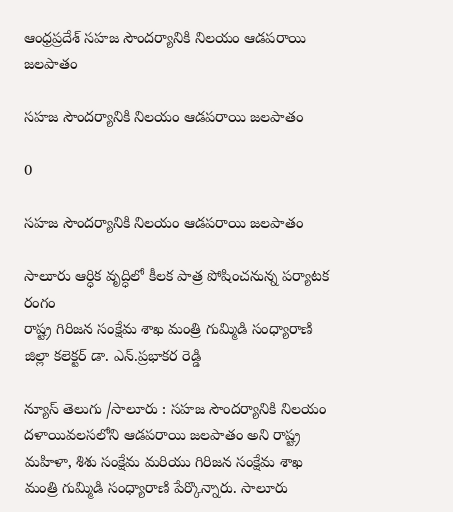ఆంధ్రప్రదేశ్‌ సహజ సౌందర్యానికి నిలయం ఆడపరాయి జలపాతం

సహజ సౌందర్యానికి నిలయం ఆడపరాయి జలపాతం

0

సహజ సౌందర్యానికి నిలయం ఆడపరాయి జలపాతం

సాలూరు ఆర్ధిక వృద్ధిలో కీలక పాత్ర పోషించనున్న పర్యాటక రంగం
రాష్ట్ర గిరిజన సంక్షేమ శాఖ మంత్రి గుమ్మిడి సంధ్యారాణి
జిల్లా కలెక్టర్ డా. ఎన్.ప్రభాకర రెడ్డి

న్యూస్ తెలుగు /సాలూరు : సహజ సౌందర్యానికి నిలయం దళాయివలసలోని ఆడపరాయి జలపాతం అని రాష్ట్ర మహిళా, శిశు సంక్షేమ మరియు గిరిజన సంక్షేమ శాఖ మంత్రి గుమ్మిడి సంధ్యారాణి పేర్కొన్నారు. సాలూరు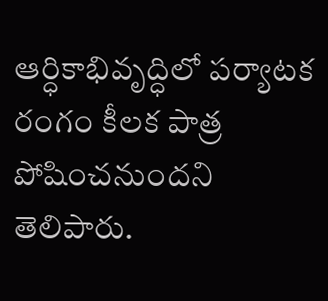ఆర్ధికాభివృద్ధిలో పర్యాటక రంగం కీలక పాత్ర పోషించనుందని తెలిపారు.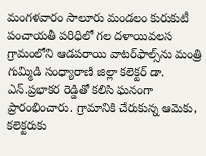మంగళవారం సాలూరు మండలం కురుకుటీ పంచాయతీ పరిధిలో గల దళాయివలస గ్రామంలోని ఆడపరాయి వాటర్‌ఫాల్స్‌ను మంత్రి గుమ్మిడి సంధ్యారాణి జిల్లా కలెక్టర్ డా. ఎన్.ప్రభాకర రెడ్డితో కలిసి ఘనంగా ప్రారంభించారు. గ్రామానికి చేరుకున్న ఆమెకు, కలెక్టరుకు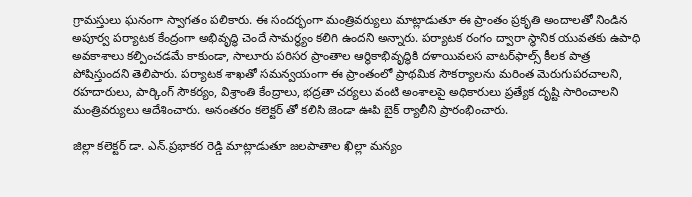గ్రామస్తులు ఘనంగా స్వాగతం పలికారు. ఈ సందర్భంగా మంత్రివర్యులు మాట్లాడుతూ ఈ ప్రాంతం ప్రకృతి అందాలతో నిండిన అపూర్వ పర్యాటక కేంద్రంగా అభివృద్ధి చెందే సామర్థ్యం కలిగి ఉందని అన్నారు. పర్యాటక రంగం ద్వారా స్థానిక యువతకు ఉపాధి అవకాశాలు కల్పించడమే కాకుండా, సాలూరు పరిసర ప్రాంతాల ఆర్థికాభివృద్ధికి దళాయివలస వాటర్‌ఫాల్స్ కీలక పాత్ర పోషిస్తుందని తెలిపారు. పర్యాటక శాఖతో సమన్వయంగా ఈ ప్రాంతంలో ప్రాథమిక సౌకర్యాలను మరింత మెరుగుపరచాలని, రహదారులు, పార్కింగ్ సౌకర్యం, విశ్రాంతి కేంద్రాలు, భద్రతా చర్యలు వంటి అంశాలపై అధికారులు ప్రత్యేక దృష్టి సారించాలని మంత్రివర్యులు ఆదేశించారు. అనంతరం కలెక్టర్ తో కలిసి జెండా ఊపి బైక్ ర్యాలీని ప్రారంభించారు.

జిల్లా కలెక్టర్ డా. ఎన్.ప్రభాకర రెడ్డి మాట్లాడుతూ జలపాతాల ఖిల్లా మన్యం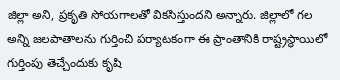జిల్లా అని, ప్రకృతి సోయగాలతో వికసిస్తుందని అన్నారు. జిల్లాలో గల అన్ని జలపాతాలను గుర్తించి పర్యాటకంగా ఈ ప్రాంతానికి రాష్ట్రస్థాయిలో గుర్తింపు తెచ్చేందుకు కృషి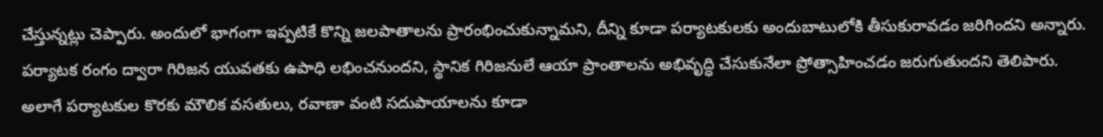చేస్తున్నట్లు చెప్పారు. అందులో భాగంగా ఇప్పటికే కొన్ని జలపాతాలను ప్రారంభించుకున్నామని, దీన్ని కూడా పర్యాటకులకు అందుబాటులోకి తీసుకురావడం జరిగిందని అన్నారు. పర్యాటక రంగం ద్వారా గిరిజన యువతకు ఉపాధి లభించనుందని, స్థానిక గిరిజనులే ఆయా ప్రాంతాలను అభివృద్ధి చేసుకునేలా ప్రోత్సాహించడం జరుగుతుందని తెలిపారు. అలాగే పర్యాటకుల కొరకు మౌలిక వసతులు, రవాణా వంటి సదుపాయాలను కూడా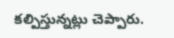కల్పిస్తున్నట్లు చెప్పారు.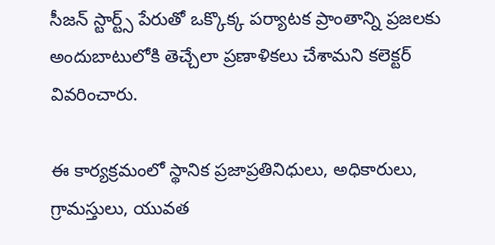సీజన్ స్టార్ట్స్ పేరుతో ఒక్కొక్క పర్యాటక ప్రాంతాన్ని ప్రజలకు అందుబాటులోకి తెచ్చేలా ప్రణాళికలు చేశామని కలెక్టర్ వివరించారు.

ఈ కార్యక్రమంలో స్థానిక ప్రజాప్రతినిధులు, అధికారులు, గ్రామస్తులు, యువత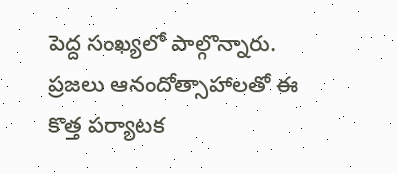పెద్ద సంఖ్యలో పాల్గొన్నారు. ప్రజలు ఆనందోత్సాహాలతో ఈ కొత్త పర్యాటక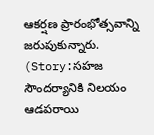ఆకర్షణ ప్రారంభోత్సవాన్ని జరుపుకున్నారు. (Story:సహజ సౌందర్యానికి నిలయం ఆడపరాయి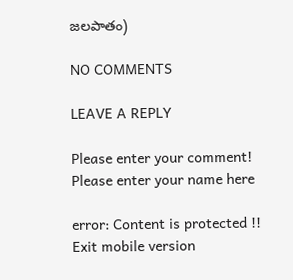జలపాతం)

NO COMMENTS

LEAVE A REPLY

Please enter your comment!
Please enter your name here

error: Content is protected !!
Exit mobile version